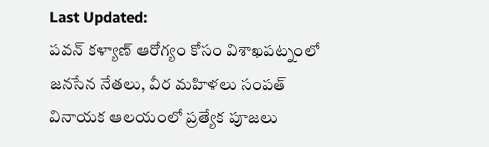Last Updated:
పవన్ కళ్యాణ్ ఆరోగ్యం కోసం విశాఖపట్నంలో జనసేన నేతలు, వీర మహిళలు సంపత్ వినాయక ఆలయంలో ప్రత్యేక పూజలు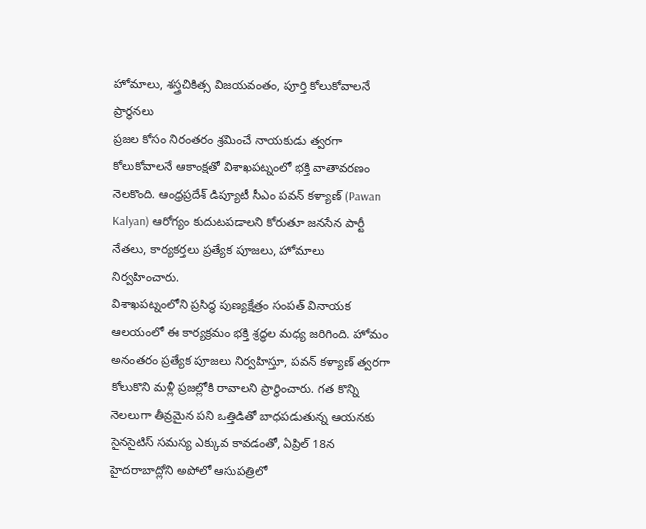హోమాలు, శస్త్రచికిత్స విజయవంతం, పూర్తి కోలుకోవాలనే ప్రార్థనలు
ప్రజల కోసం నిరంతరం శ్రమించే నాయకుడు త్వరగా కోలుకోవాలనే ఆకాంక్షతో విశాఖపట్నంలో భక్తి వాతావరణం నెలకొంది. ఆంధ్రప్రదేశ్ డిప్యూటీ సీఎం పవన్ కళ్యాణ్ (Pawan Kalyan) ఆరోగ్యం కుదుటపడాలని కోరుతూ జనసేన పార్టీ నేతలు, కార్యకర్తలు ప్రత్యేక పూజలు, హోమాలు నిర్వహించారు.
విశాఖపట్నంలోని ప్రసిద్ధ పుణ్యక్షేత్రం సంపత్ వినాయక ఆలయంలో ఈ కార్యక్రమం భక్తి శ్రద్ధల మధ్య జరిగింది. హోమం అనంతరం ప్రత్యేక పూజలు నిర్వహిస్తూ, పవన్ కళ్యాణ్ త్వరగా కోలుకొని మళ్లీ ప్రజల్లోకి రావాలని ప్రార్థించారు. గత కొన్ని నెలలుగా తీవ్రమైన పని ఒత్తిడితో బాధపడుతున్న ఆయనకు సైనసైటిస్ సమస్య ఎక్కువ కావడంతో, ఏప్రిల్ 18న హైదరాబాద్లోని అపోలో ఆసుపత్రిలో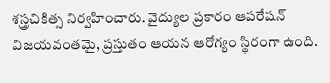శస్త్రచికిత్స నిర్వహించారు. వైద్యుల ప్రకారం ఆపరేషన్ విజయవంతమై, ప్రస్తుతం ఆయన ఆరోగ్యం స్థిరంగా ఉంది.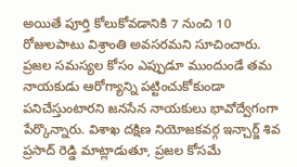అయితే పూర్తి కోలుకోవడానికి 7 నుంచి 10 రోజులపాటు విశ్రాంతి అవసరమని సూచించారు.
ప్రజల సమస్యల కోసం ఎప్పుడూ ముందుండే తమ నాయకుడు ఆరోగ్యాన్ని పట్టించుకోకుండా పనిచేస్తుంటారని జనసేన నాయకులు భావోద్వేగంగా పేర్కొన్నారు. విశాఖ దక్షిణ నియోజకవర్గ ఇన్చార్జ్ శివ ప్రసాద్ రెడ్డి మాట్లాడుతూ, ప్రజల కోసమే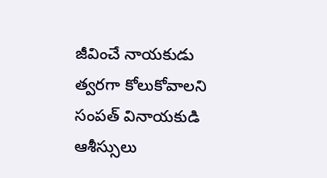జీవించే నాయకుడు త్వరగా కోలుకోవాలని సంపత్ వినాయకుడి ఆశీస్సులు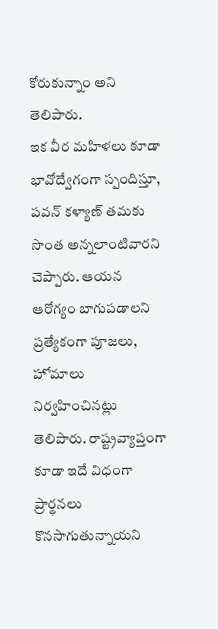కోరుకున్నాం అని తెలిపారు.
ఇక వీర మహిళలు కూడా భావోద్వేగంగా స్పందిస్తూ, పవన్ కళ్యాణ్ తమకు సొంత అన్నలాంటివారని చెప్పారు. ఆయన ఆరోగ్యం బాగుపడాలని ప్రత్యేకంగా పూజలు, హోమాలు నిర్వహించినట్లు తెలిపారు. రాష్ట్రవ్యాప్తంగా కూడా ఇదే విధంగా ప్రార్థనలు కొనసాగుతున్నాయని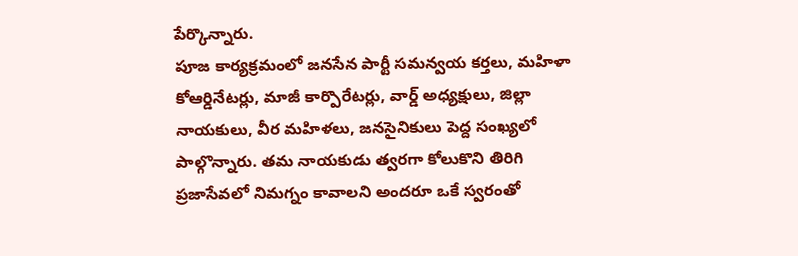పేర్కొన్నారు.
పూజ కార్యక్రమంలో జనసేన పార్టీ సమన్వయ కర్తలు, మహిళా కోఆర్డినేటర్లు, మాజీ కార్పొరేటర్లు, వార్డ్ అధ్యక్షులు, జిల్లా నాయకులు, వీర మహిళలు, జనసైనికులు పెద్ద సంఖ్యలో పాల్గొన్నారు. తమ నాయకుడు త్వరగా కోలుకొని తిరిగి ప్రజాసేవలో నిమగ్నం కావాలని అందరూ ఒకే స్వరంతో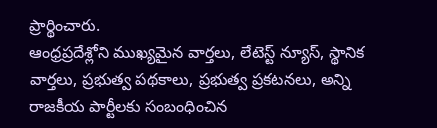ప్రార్థించారు.
ఆంధ్రప్రదేశ్లోని ముఖ్యమైన వార్తలు, లేటెస్ట్ న్యూస్, స్థానిక వార్తలు, ప్రభుత్వ పథకాలు, ప్రభుత్వ ప్రకటనలు, అన్ని రాజకీయ పార్టీలకు సంబంధించిన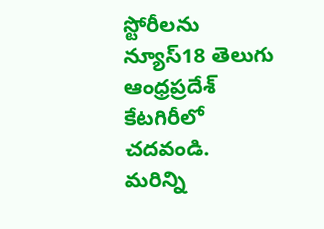స్టోరీలను న్యూస్18 తెలుగు ఆంధ్రప్రదేశ్ కేటగిరీలో చదవండి. మరిన్ని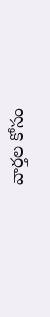వార్తల కోసం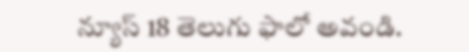న్యూస్ 18 తెలుగు ఫాలో అవండి.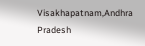Visakhapatnam,Andhra Pradesh